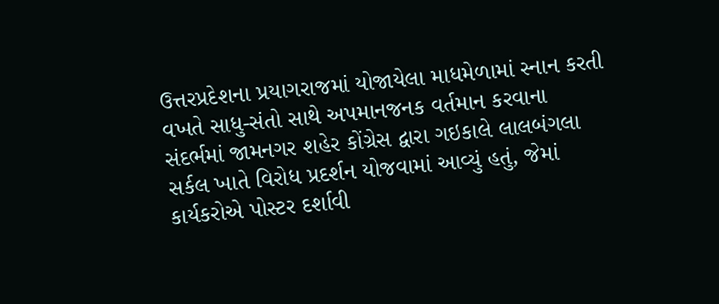ઉત્તરપ્રદેશના પ્રયાગરાજમાં યોજાયેલા માધમેળામાં સ્નાન કરતી વખતે સાધુ-સંતો સાથે અપમાનજનક વર્તમાન કરવાના સંદર્ભમાં જામનગર શહેર કોંગ્રેસ દ્વારા ગઇકાલે લાલબંગલા સર્કલ ખાતે વિરોધ પ્રદર્શન યોજવામાં આવ્યું હતું, જેમાં કાર્યકરોએ પોસ્ટર દર્શાવી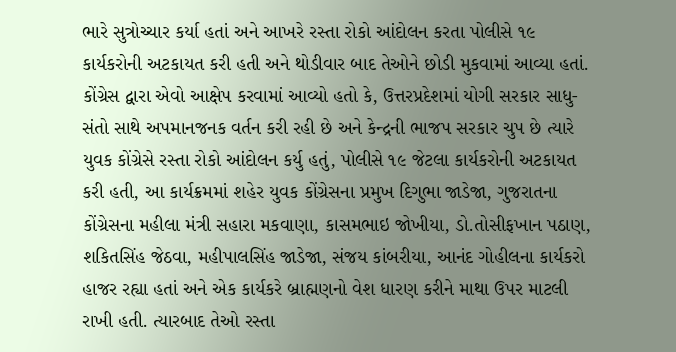ભારે સુત્રોચ્ચાર કર્યા હતાં અને આખરે રસ્તા રોકો આંદોલન કરતા પોલીસે ૧૯ કાર્યકરોની અટકાયત કરી હતી અને થોડીવાર બાદ તેઓને છોડી મુકવામાં આવ્યા હતાં.
કોંગ્રેસ દ્વારા એવો આક્ષેપ કરવામાં આવ્યો હતો કે, ઉત્તરપ્રદેશમાં યોગી સરકાર સાધુ-સંતો સાથે અપમાનજનક વર્તન કરી રહી છે અને કેન્દ્રની ભાજપ સરકાર ચુપ છે ત્યારે યુવક કોંગ્રેસે રસ્તા રોકો આંદોલન કર્યુ હતું, પોલીસે ૧૯ જેટલા કાર્યકરોની અટકાયત કરી હતી, આ કાર્યક્રમમાં શહેર યુવક કોંગ્રેસના પ્રમુખ દિગુભા જાડેજા, ગુજરાતના કોંગ્રેસના મહીલા મંત્રી સહારા મકવાણા, કાસમભાઇ જોખીયા, ડો.તોસીફખાન પઠાણ, શકિતસિંહ જેઠવા, મહીપાલસિંહ જાડેજા, સંજય કાંબરીયા, આનંદ ગોહીલના કાર્યકરો હાજર રહ્યા હતાં અને એક કાર્યકરે બ્રાહ્મણનો વેશ ધારણ કરીને માથા ઉપર માટલી રાખી હતી. ત્યારબાદ તેઓ રસ્તા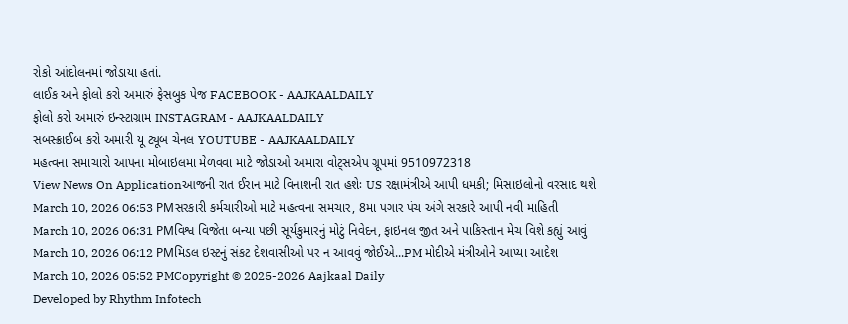રોકો આંદોલનમાં જોડાયા હતાં.
લાઈક અને ફોલો કરો અમારું ફેસબુક પેજ FACEBOOK - AAJKAALDAILY
ફોલો કરો અમારું ઇન્સ્ટાગ્રામ INSTAGRAM - AAJKAALDAILY
સબસ્ક્રાઈબ કરો અમારી યૂ ટ્યૂબ ચેનલ YOUTUBE - AAJKAALDAILY
મહત્વના સમાચારો આપના મોબાઇલમા મેળવવા માટે જોડાઓ અમારા વોટ્સએપ ગ્રૂપમાં 9510972318
View News On Applicationઆજની રાત ઈરાન માટે વિનાશની રાત હશેઃ US રક્ષામંત્રીએ આપી ધમકી; મિસાઇલોનો વરસાદ થશે
March 10, 2026 06:53 PMસરકારી કર્મચારીઓ માટે મહત્વના સમચાર, 8મા પગાર પંચ અંગે સરકારે આપી નવી માહિતી
March 10, 2026 06:31 PMવિશ્વ વિજેતા બન્યા પછી સૂર્યકુમારનું મોટું નિવેદન, ફાઇનલ જીત અને પાકિસ્તાન મેચ વિશે કહ્યું આવું
March 10, 2026 06:12 PMમિડલ ઇસ્ટનું સંકટ દેશવાસીઓ પર ન આવવું જોઈએ...PM મોદીએ મંત્રીઓને આપ્યા આદેશ
March 10, 2026 05:52 PMCopyright © 2025-2026 Aajkaal Daily
Developed by Rhythm Infotech